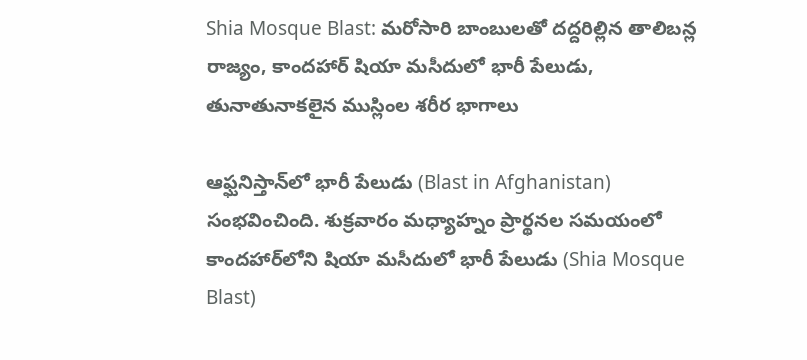Shia Mosque Blast: మరోసారి బాంబులతో దద్దరిల్లిన తాలిబన్ల రాజ్యం, కాందహార్‌ షియా మసీదులో భారీ పేలుడు, తునాతునాకలైన ముస్లింల శరీర భాగాలు

ఆఫ్ఘనిస్తాన్‌లో భారీ పేలుడు (Blast in Afghanistan) సంభవించింది. శుక్రవారం మధ్యాహ్నం ప్రార్థనల సమయంలో కాందహార్‌లోని షియా మసీదులో భారీ పేలుడు (Shia Mosque Blast)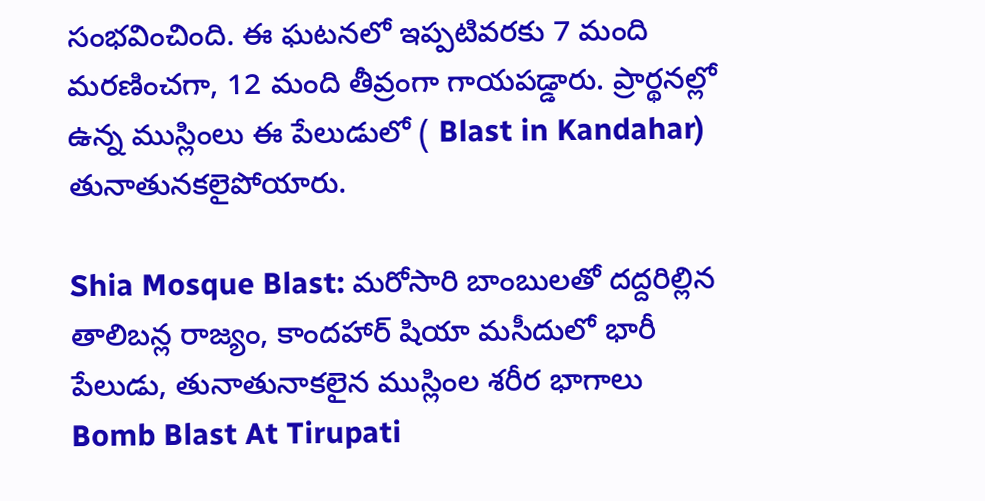సంభవించింది. ఈ ఘటనలో ఇప్పటివరకు 7 మంది మరణించగా, 12 మంది తీవ్రంగా గాయపడ్డారు. ప్రార్థనల్లో ఉన్న ముస్లింలు ఈ పేలుడులో ( Blast in Kandahar) తునాతునకలైపోయారు.

Shia Mosque Blast: మరోసారి బాంబులతో దద్దరిల్లిన తాలిబన్ల రాజ్యం, కాందహార్‌ షియా మసీదులో భారీ పేలుడు, తునాతునాకలైన ముస్లింల శరీర భాగాలు
Bomb Blast At Tirupati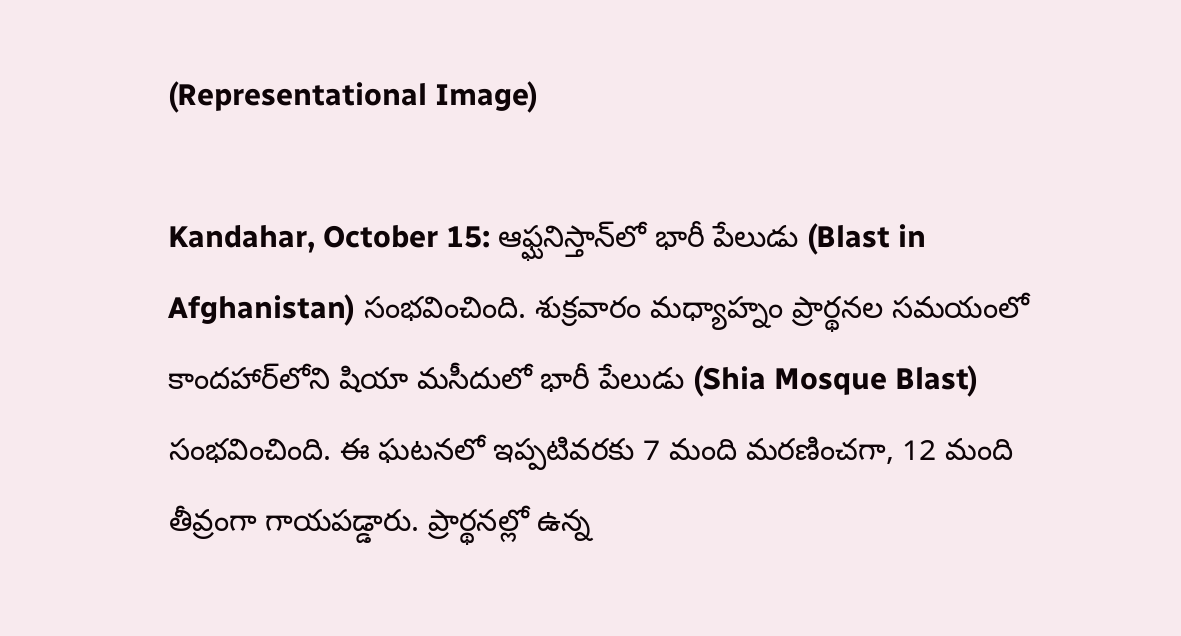(Representational Image)

Kandahar, October 15: ఆఫ్ఘనిస్తాన్‌లో భారీ పేలుడు (Blast in Afghanistan) సంభవించింది. శుక్రవారం మధ్యాహ్నం ప్రార్థనల సమయంలో కాందహార్‌లోని షియా మసీదులో భారీ పేలుడు (Shia Mosque Blast) సంభవించింది. ఈ ఘటనలో ఇప్పటివరకు 7 మంది మరణించగా, 12 మంది తీవ్రంగా గాయపడ్డారు. ప్రార్థనల్లో ఉన్న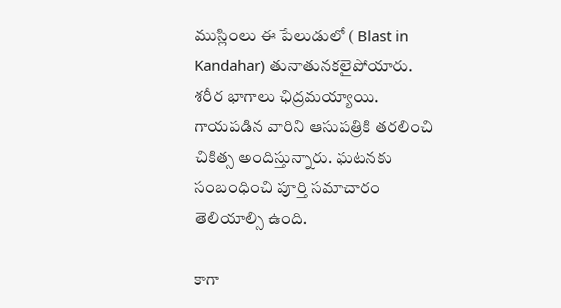ముస్లింలు ఈ పేలుడులో ( Blast in Kandahar) తునాతునకలైపోయారు. శరీర భాగాలు ఛిద్రమయ్యాయి. గాయపడిన వారిని ఆసుపత్రికి తరలించి చికిత్స అందిస్తున్నారు. ఘటనకు సంబంధించి పూర్తి సమాచారం తెలియాల్సి ఉంది.

కాగా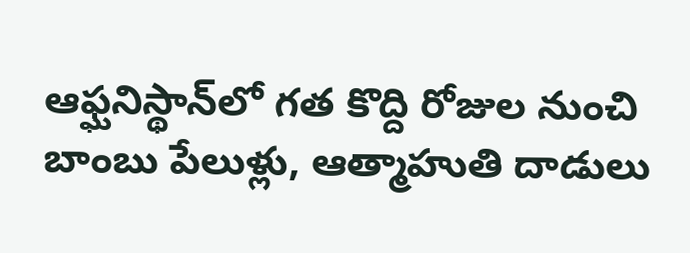ఆఫ్ఘనిస్థాన్‌లో గత కొద్ది రోజుల నుంచి బాంబు పేలుళ్లు, ఆత్మాహుతి దాడులు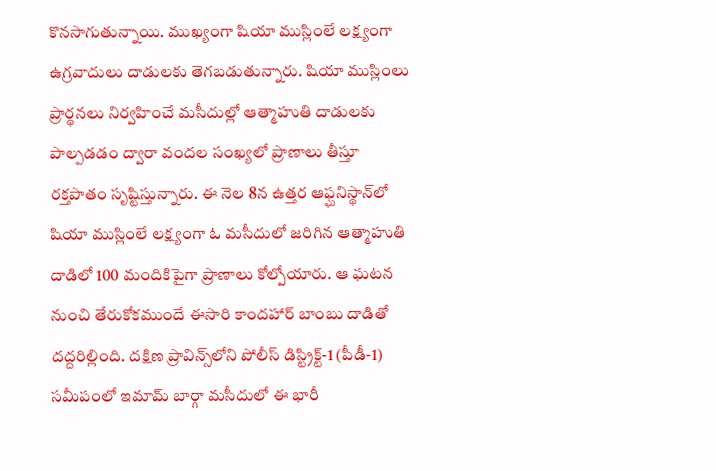కొనసాగుతున్నాయి. ముఖ్యంగా షియా ముస్లింలే లక్ష్యంగా ఉగ్రవాదులు దాడులకు తెగబడుతున్నారు. షియా ముస్లింలు ప్రార్థనలు నిర్వహించే మసీదుల్లో ఆత్మాహుతి దాడులకు పాల్పడడం ద్వారా వందల సంఖ్యలో ప్రాణాలు తీస్తూ రక్తపాతం సృష్టిస్తున్నారు. ఈ నెల 8న ఉత్తర ఆఫ్ఘనిస్థాన్‌లో షియా ముస్లింలే లక్ష్యంగా ఓ మసీదులో జరిగిన ఆత్మాహుతి దాడిలో 100 మందికిపైగా ప్రాణాలు కోల్పోయారు. ఆ ఘటన నుంచి తేరుకోకముందే ఈసారి కాందహార్ బాంబు దాడితో దద్దరిల్లింది. దక్షిణ ప్రావిన్స్‌లోని పోలీస్ డిస్ట్రిక్ట్-1 (పీడీ-1) సమీపంలో ఇమామ్ బార్గా మసీదులో ఈ భారీ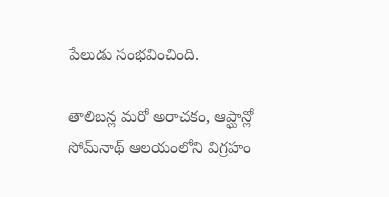పేలుడు సంభవించింది.

తాలిబన్ల మరో అరాచకం, ఆప్ఘాన్లో సోమ్‌నాథ్ ఆల‌యంలోని విగ్ర‌హం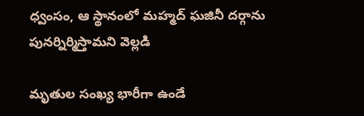ధ్వంసం, ఆ స్థానంలో మ‌హ్మ‌ద్ ఘజినీ ద‌ర్గాను పున‌ర్నిర్మిస్తామ‌ని వెల్లడి

మృతుల సంఖ్య భారీగా ఉండే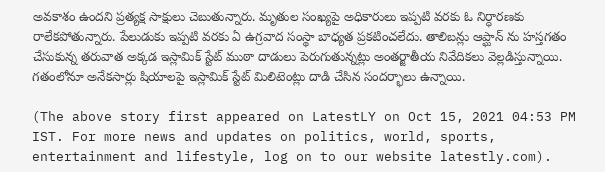అవకాశం ఉందని ప్రత్యక్ష సాక్షులు చెబుతున్నారు. మృతుల సంఖ్యపై అధికారులు ఇప్పటి వరకు ఓ నిర్ధారణకు రాలేకపోతున్నారు. పేలుడుకు ఇప్పటి వరకు ఏ ఉగ్రవాద సంస్థా బాధ్యత ప్రకటించలేదు. తాలిబన్లు ఆప్ఘాన్ ను హస్తగతం చేసుకున్న తరువాత అక్కడ ఇస్లామిక్ స్టేట్ ముఠా దాడులు పెరుగుతున్నట్లు అంతర్జాతీయ నివేదికలు వెల్లడిస్తున్నాయి. గతంలోనూ అనేకసార్లు షియాలపై ఇస్లామిక్ స్టేట్ మిలిటెంట్లు దాడి చేసిన సందర్భాలు ఉన్నాయి.

(The above story first appeared on LatestLY on Oct 15, 2021 04:53 PM IST. For more news and updates on politics, world, sports, entertainment and lifestyle, log on to our website latestly.com).